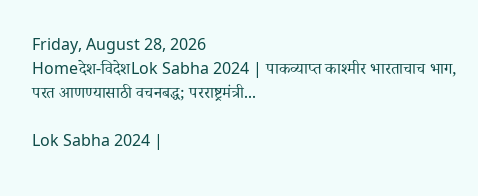Friday, August 28, 2026
Homeदेश-विदेशLok Sabha 2024 | पाकव्याप्त काश्मीर भारताचाच भाग, परत आणण्यासाठी वचनबद्ध; परराष्ट्रमंत्री...

Lok Sabha 2024 |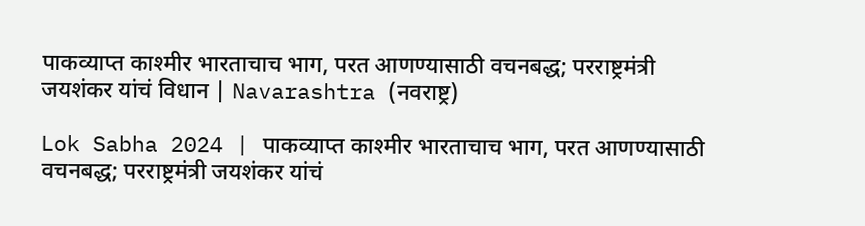पाकव्याप्त काश्मीर भारताचाच भाग, परत आणण्यासाठी वचनबद्ध; परराष्ट्रमंत्री जयशंकर यांचं विधान | Navarashtra (नवराष्ट्र)

Lok Sabha 2024 | पाकव्याप्त काश्मीर भारताचाच भाग, परत आणण्यासाठी वचनबद्ध; परराष्ट्रमंत्री जयशंकर यांचं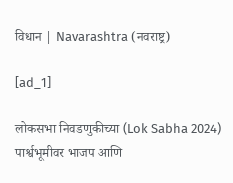विधान | Navarashtra (नवराष्ट्र)

[ad_1]

लोकसभा निवडणुकीच्या (Lok Sabha 2024) पार्श्वभूमीवर भाजप आणि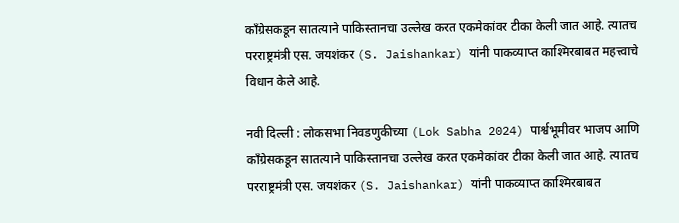काँग्रेसकडून सातत्याने पाकिस्तानचा उल्लेख करत एकमेकांवर टीका केली जात आहे. त्यातच परराष्ट्रमंत्री एस. जयशंकर (S. Jaishankar) यांनी पाकव्याप्त काश्मिरबाबत महत्त्वाचे विधान केले आहे.

नवी दिल्ली : लोकसभा निवडणुकीच्या (Lok Sabha 2024) पार्श्वभूमीवर भाजप आणि काँग्रेसकडून सातत्याने पाकिस्तानचा उल्लेख करत एकमेकांवर टीका केली जात आहे. त्यातच परराष्ट्रमंत्री एस. जयशंकर (S. Jaishankar) यांनी पाकव्याप्त काश्मिरबाबत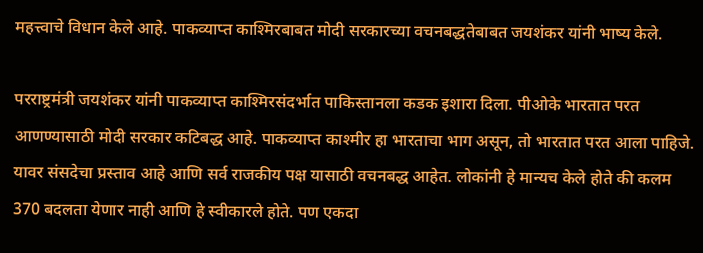महत्त्वाचे विधान केले आहे. पाकव्याप्त काश्मिरबाबत मोदी सरकारच्या वचनबद्धतेबाबत जयशंकर यांनी भाष्य केले.

परराष्ट्रमंत्री जयशंकर यांनी पाकव्याप्त काश्मिरसंदर्भात पाकिस्तानला कडक इशारा दिला. पीओके भारतात परत आणण्यासाठी मोदी सरकार कटिबद्ध आहे. पाकव्याप्त काश्मीर हा भारताचा भाग असून, तो भारतात परत आला पाहिजे. यावर संसदेचा प्रस्ताव आहे आणि सर्व राजकीय पक्ष यासाठी वचनबद्ध आहेत. लोकांनी हे मान्यच केले होते की कलम 370 बदलता येणार नाही आणि हे स्वीकारले होते. पण एकदा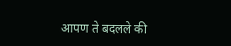आपण ते बदलले की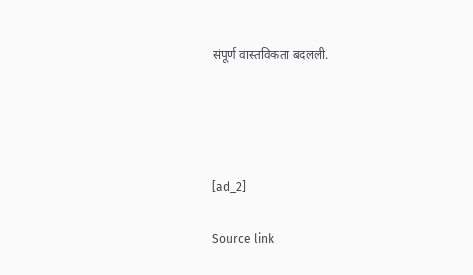संपूर्ण वास्तविकता बदलली.




[ad_2]

Source link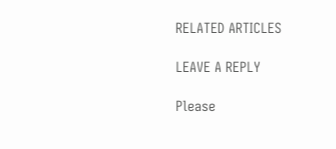RELATED ARTICLES

LEAVE A REPLY

Please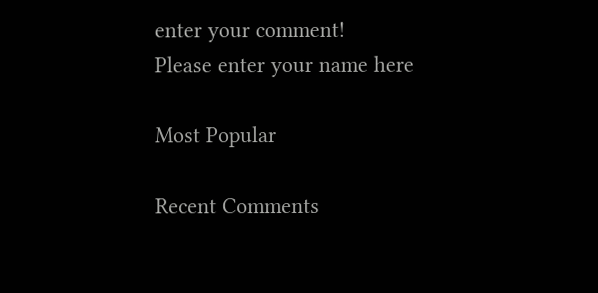enter your comment!
Please enter your name here

Most Popular

Recent Comments